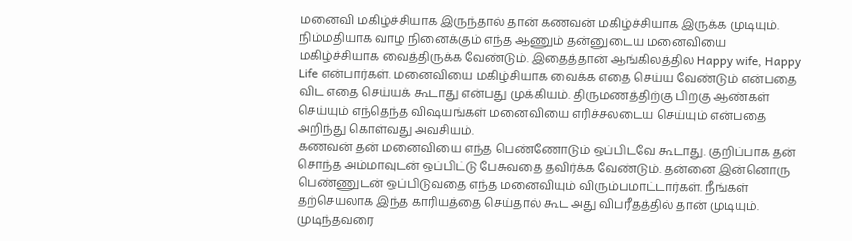மனைவி மகிழ்ச்சியாக இருந்தால் தான் கணவன் மகிழ்ச்சியாக இருக்க முடியும். நிம்மதியாக வாழ நினைக்கும் எந்த ஆணும் தன்னுடைய மனைவியை மகிழ்ச்சியாக வைத்திருக்க வேண்டும். இதைத்தான் ஆங்கிலத்தில Happy wife, Happy Life என்பார்கள். மனைவியை மகிழ்சியாக வைக்க எதை செய்ய வேண்டும் என்பதை விட எதை செய்யக் கூடாது என்பது முக்கியம். திருமணத்திற்கு பிறகு ஆண்கள் செய்யும் எந்தெந்த விஷயங்கள் மனைவியை எரிச்சலடைய செய்யும் என்பதை அறிந்து கொள்வது அவசியம்.
கணவன் தன் மனைவியை எந்த பெண்ணோடும் ஒப்பிடவே கூடாது. குறிப்பாக தன் சொந்த அம்மாவுடன் ஒப்பிட்டு பேசுவதை தவிர்க்க வேண்டும். தன்னை இன்னொரு பெண்ணுடன் ஒப்பிடுவதை எந்த மனைவியும் விரும்பமாட்டார்கள். நீங்கள் தற்செயலாக இந்த காரியத்தை செய்தால் கூட அது விபரீதத்தில் தான் முடியும். முடிந்தவரை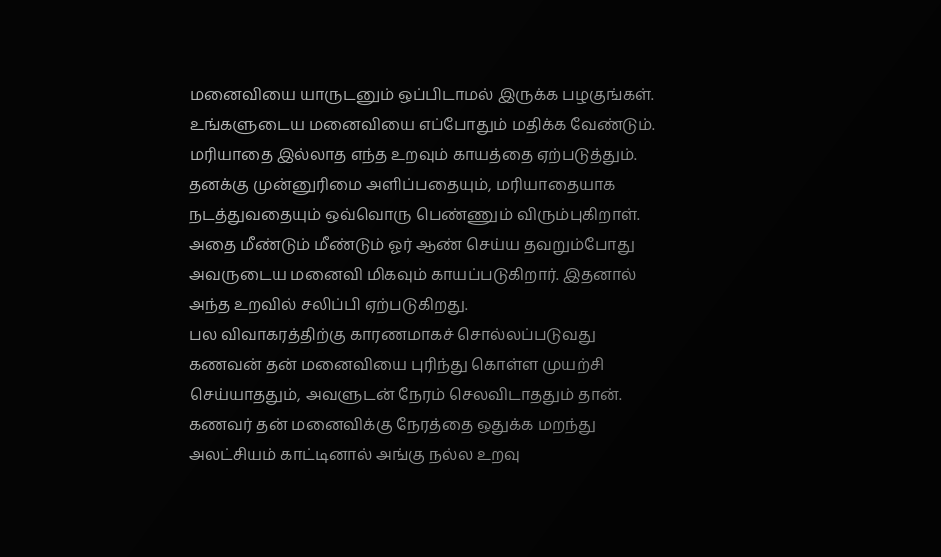மனைவியை யாருடனும் ஒப்பிடாமல் இருக்க பழகுங்கள்.
உங்களுடைய மனைவியை எப்போதும் மதிக்க வேண்டும். மரியாதை இல்லாத எந்த உறவும் காயத்தை ஏற்படுத்தும். தனக்கு முன்னுரிமை அளிப்பதையும், மரியாதையாக நடத்துவதையும் ஒவ்வொரு பெண்ணும் விரும்புகிறாள். அதை மீண்டும் மீண்டும் ஓர் ஆண் செய்ய தவறும்போது அவருடைய மனைவி மிகவும் காயப்படுகிறார். இதனால் அந்த உறவில் சலிப்பி ஏற்படுகிறது.
பல விவாகரத்திற்கு காரணமாகச் சொல்லப்படுவது கணவன் தன் மனைவியை புரிந்து கொள்ள முயற்சி செய்யாததும், அவளுடன் நேரம் செலவிடாததும் தான். கணவர் தன் மனைவிக்கு நேரத்தை ஒதுக்க மறந்து அலட்சியம் காட்டினால் அங்கு நல்ல உறவு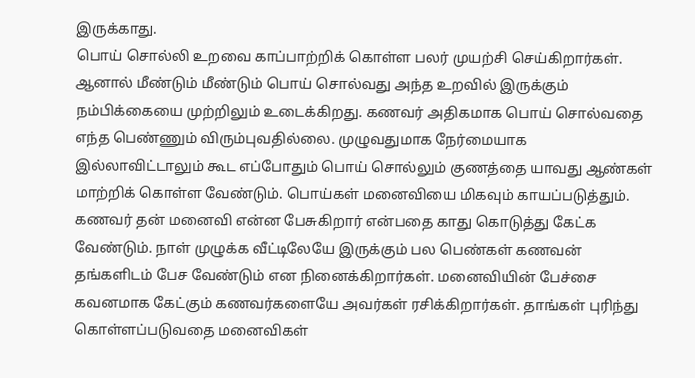இருக்காது.
பொய் சொல்லி உறவை காப்பாற்றிக் கொள்ள பலர் முயற்சி செய்கிறார்கள். ஆனால் மீண்டும் மீண்டும் பொய் சொல்வது அந்த உறவில் இருக்கும் நம்பிக்கையை முற்றிலும் உடைக்கிறது. கணவர் அதிகமாக பொய் சொல்வதை எந்த பெண்ணும் விரும்புவதில்லை. முழுவதுமாக நேர்மையாக இல்லாவிட்டாலும் கூட எப்போதும் பொய் சொல்லும் குணத்தை யாவது ஆண்கள் மாற்றிக் கொள்ள வேண்டும். பொய்கள் மனைவியை மிகவும் காயப்படுத்தும்.
கணவர் தன் மனைவி என்ன பேசுகிறார் என்பதை காது கொடுத்து கேட்க வேண்டும். நாள் முழுக்க வீட்டிலேயே இருக்கும் பல பெண்கள் கணவன் தங்களிடம் பேச வேண்டும் என நினைக்கிறார்கள். மனைவியின் பேச்சை கவனமாக கேட்கும் கணவர்களையே அவர்கள் ரசிக்கிறார்கள். தாங்கள் புரிந்து கொள்ளப்படுவதை மனைவிகள்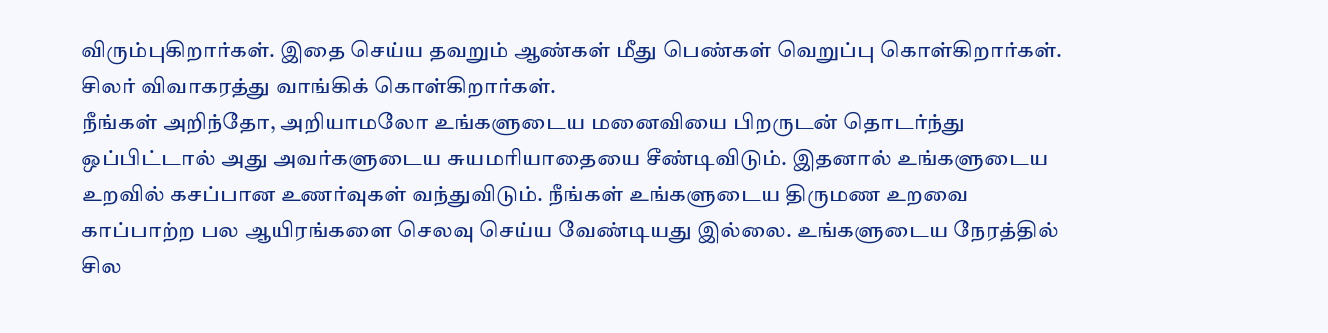விரும்புகிறார்கள். இதை செய்ய தவறும் ஆண்கள் மீது பெண்கள் வெறுப்பு கொள்கிறார்கள். சிலர் விவாகரத்து வாங்கிக் கொள்கிறார்கள்.
நீங்கள் அறிந்தோ, அறியாமலோ உங்களுடைய மனைவியை பிறருடன் தொடர்ந்து ஒப்பிட்டால் அது அவர்களுடைய சுயமரியாதையை சீண்டிவிடும். இதனால் உங்களுடைய உறவில் கசப்பான உணர்வுகள் வந்துவிடும். நீங்கள் உங்களுடைய திருமண உறவை காப்பாற்ற பல ஆயிரங்களை செலவு செய்ய வேண்டியது இல்லை. உங்களுடைய நேரத்தில் சில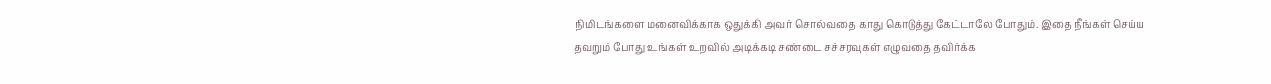நிமிடங்களை மனைவிக்காக ஒதுக்கி அவர் சொல்வதை காது கொடுத்து கேட்டாலே போதும். இதை நீங்கள் செய்ய தவறும் போது உங்கள் உறவில் அடிக்கடி சண்டை சச்சரவுகள் எழுவதை தவிர்க்க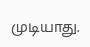முடியாது.